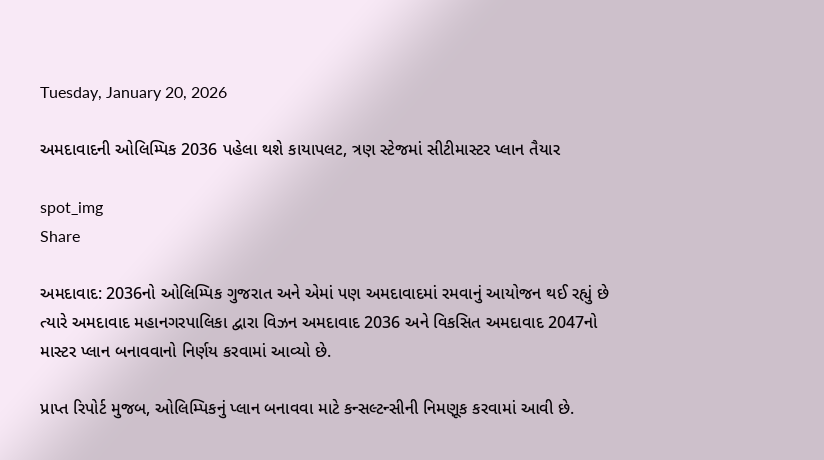Tuesday, January 20, 2026

અમદાવાદની ઓલિમ્પિક 2036 પહેલા થશે કાયાપલટ, ત્રણ સ્ટેજમાં સીટીમાસ્ટર પ્લાન તૈયાર

spot_img
Share

અમદાવાદ: 2036નો ઓલિમ્પિક ગુજરાત અને એમાં પણ અમદાવાદમાં રમવાનું આયોજન થઈ રહ્યું છે ત્યારે અમદાવાદ મહાનગરપાલિકા દ્વારા વિઝન અમદાવાદ 2036 અને વિકસિત અમદાવાદ 2047નો માસ્ટર પ્લાન બનાવવાનો નિર્ણય કરવામાં આવ્યો છે.

પ્રાપ્ત રિપોર્ટ મુજબ, ઓલિમ્પિકનું પ્લાન બનાવવા માટે કન્સલ્ટન્સીની નિમણૂક કરવામાં આવી છે.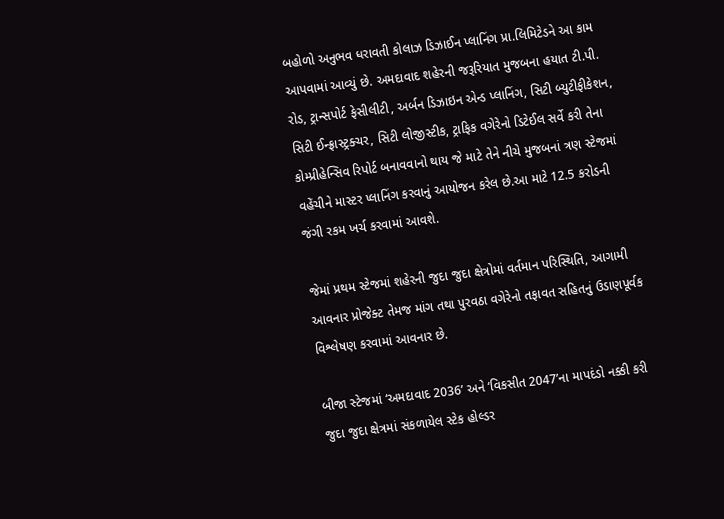બહોળો અનુભવ ધરાવતી કોલાઝ ડિઝાઈન પ્લાનિંગ પ્રા.લિમિટેડને આ કામ આપવામાં આવ્યું છે. અમદાવાદ શહેરની જરૂરિયાત મુજબના હયાત ટી.પી. રોડ, ટ્રાન્સપોર્ટ ફેસીલીટી, અર્બન ડિઝાઇન એન્ડ પ્લાનિંગ, સિટી બ્યુટીફીકેશન, સિટી ઈન્ફ્રાસ્ટ્રક્ચર, સિટી લોજીસ્ટીક, ટ્રાફિક વગેરેનો ડિટેઈલ સર્વે કરી તેના કોમ્પ્રીહેન્સિવ રિપોર્ટ બનાવવાનો થાય જે માટે તેને નીચે મુજબનાં ત્રણ સ્ટેજમાં વહેંચીને માસ્ટર પ્લાનિંગ કરવાનું આયોજન કરેલ છે.આ માટે 12.5 કરોડની જંગી રકમ ખર્ચ કરવામાં આવશે.

જેમાં પ્રથમ સ્ટેજમાં શહેરની જુદા જુદા ક્ષેત્રોમાં વર્તમાન પરિસ્થિતિ, આગામી આવનાર પ્રોજેક્ટ તેમજ માંગ તથા પુરવઠા વગેરેનો તફાવત સહિતનું ઉડાણપૂર્વક વિશ્લેષણ કરવામાં આવનાર છે.

બીજા સ્ટેજમાં ‘અમદાવાદ 2036’ અને ‘વિકસીત 2047’ના માપદંડો નક્કી કરી જુદા જુદા ક્ષેત્રમાં સંકળાયેલ સ્ટેક હોલ્ડર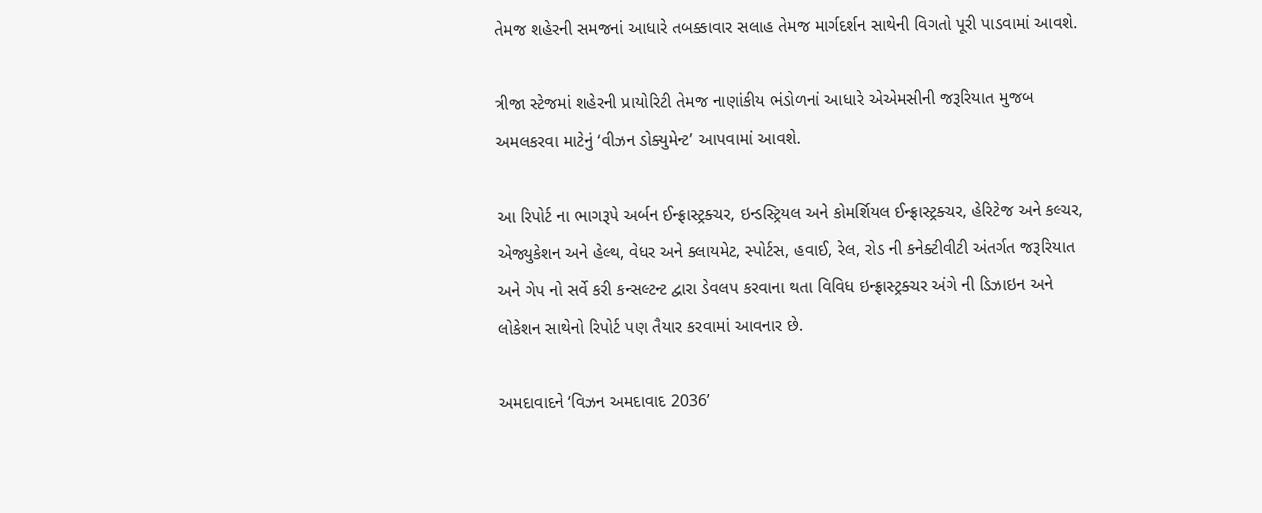તેમજ શહેરની સમજનાં આધારે તબક્કાવાર સલાહ તેમજ માર્ગદર્શન સાથેની વિગતો પૂરી પાડવામાં આવશે.

ત્રીજા સ્ટેજમાં શહેરની પ્રાયોરિટી તેમજ નાણાંકીય ભંડોળનાં આધારે એએમસીની જરૂરિયાત મુજબ અમલકરવા માટેનું ‘વીઝન ડોક્યુમેન્ટ’ આપવામાં આવશે.

આ રિપોર્ટ ના ભાગરૂપે અર્બન ઈન્ફ્રાસ્ટ્રક્ચર, ઇન્ડસ્ટ્રિયલ અને કોમર્શિયલ ઈન્ફ્રાસ્ટ્રક્ચર, હેરિટેજ અને કલ્ચર, એજ્યુકેશન અને હેલ્થ, વેધર અને ક્લાયમેટ, સ્પોર્ટસ, હવાઈ, રેલ, રોડ ની કનેક્ટીવીટી અંતર્ગત જરૂરિયાત અને ગેપ નો સર્વે કરી કન્સલ્ટન્ટ દ્વારા ડેવલપ કરવાના થતા વિવિધ ઇન્ફ્રાસ્ટ્રક્ચર અંગે ની ડિઝાઇન અને લોકેશન સાથેનો રિપોર્ટ પણ તૈયાર કરવામાં આવનાર છે.

અમદાવાદને ‘વિઝન અમદાવાદ 2036’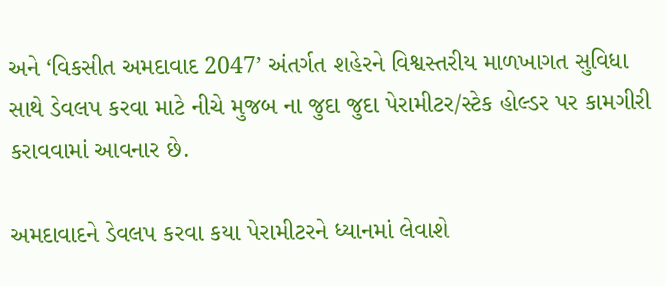અને ‘વિકસીત અમદાવાદ 2047’ અંતર્ગત શહેરને વિશ્વસ્તરીય માળખાગત સુવિધા સાથે ડેવલપ કરવા માટે નીચે મુજબ ના જુદા જુદા પેરામીટર/સ્ટેક હોલ્ડર પર કામગીરી કરાવવામાં આવનાર છે.

અમદાવાદને ડેવલપ કરવા કયા પેરામીટરને ધ્યાનમાં લેવાશે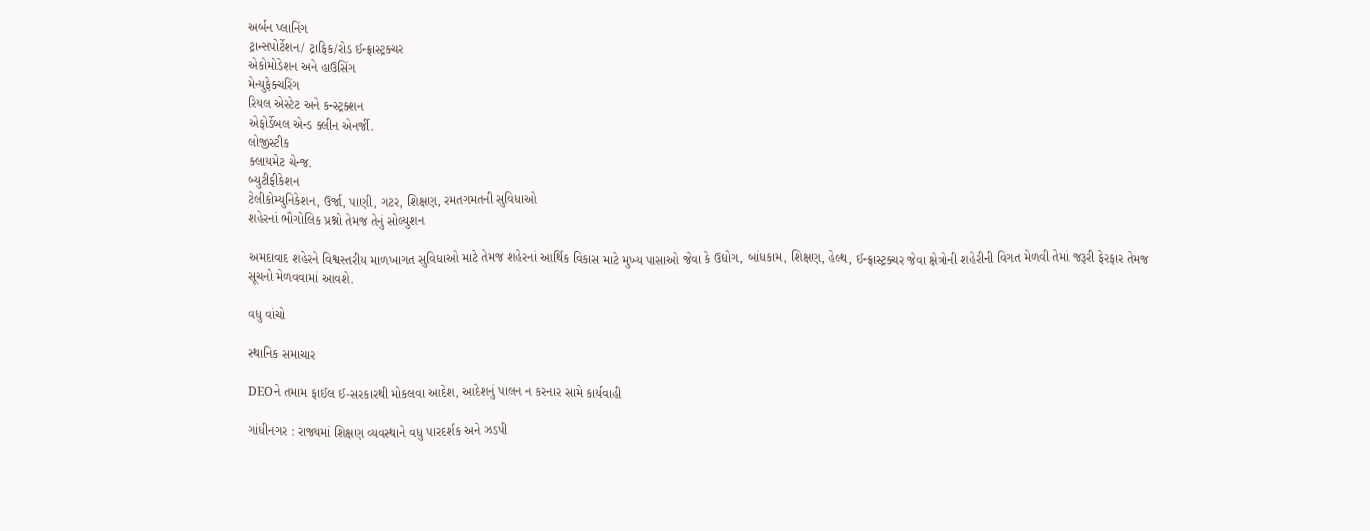અર્બન પ્લાનિંગ
ટ્રાન્સપોર્ટેશન/ ટ્રાફિક/રોડ ઈન્ફ્રાસ્ટ્રક્ચર
એકોમોડેશન અને હાઉસિંગ
મેન્યુફેક્ચરિંગ
રિયલ એસ્ટેટ અને કન્સ્ટ્રક્શન
એફોર્ડેબલ એન્ડ ક્લીન એનર્જી.
લોજીસ્ટીક
ક્લાયમેટ ચેન્જ.
બ્યુટીફીકેશન
ટેલીકોમ્યુનિકેશન, ઉર્જા, પાણી, ગટર, શિક્ષણ, રમતગમતની સુવિધાઓ
શહેરનાં ભૌગોલિક પ્રશ્નો તેમજ તેનું સોલ્યુશન

અમદાવાદ શહેરને વિશ્વસ્તરીય માળખાગત સુવિધાઓ માટે તેમજ શહેરનાં આર્થિક વિકાસ માટે મુખ્ય પાસાઓ જેવા કે ઉદ્યોગ, બાંધકામ, શિક્ષણ, હેલ્થ, ઈન્ફ્રાસ્ટ્રક્ચર જેવા ક્ષેત્રોની શહેરીની વિગત મેળવી તેમાં જરૂરી ફેરફાર તેમજ સૂચનો મેળવવામાં આવશે.

વધુ વાંચો

સ્થાનિક સમાચાર

DEOને તમામ ફાઈલ ઈ-સરકારથી મોકલવા આદેશ, આદેશનું પાલન ન કરનાર સામે કાર્યવાહી

ગાંધીનગર : રાજ્યમાં શિક્ષણ વ્યવસ્થાને વધુ પારદર્શક અને ઝડપી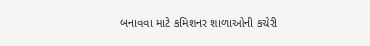બનાવવા માટે કમિશનર શાળાઓની કચેરી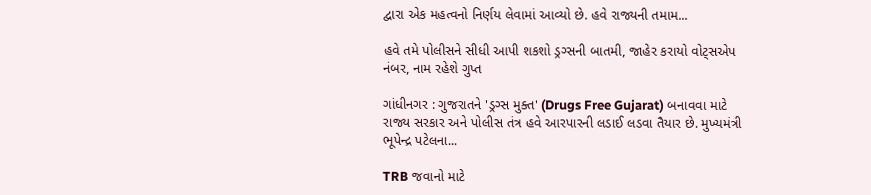દ્વારા એક મહત્વનો નિર્ણય લેવામાં આવ્યો છે. હવે રાજ્યની તમામ...

હવે તમે પોલીસને સીધી આપી શકશો ડ્રગ્સની બાતમી, જાહેર કરાયો વોટ્સએપ નંબર, નામ રહેશે ગુપ્ત

ગાંધીનગર : ગુજરાતને 'ડ્રગ્સ મુક્ત' (Drugs Free Gujarat) બનાવવા માટે રાજ્ય સરકાર અને પોલીસ તંત્ર હવે આરપારની લડાઈ લડવા તૈયાર છે. મુખ્યમંત્રી ભૂપેન્દ્ર પટેલના...

TRB જવાનો માટે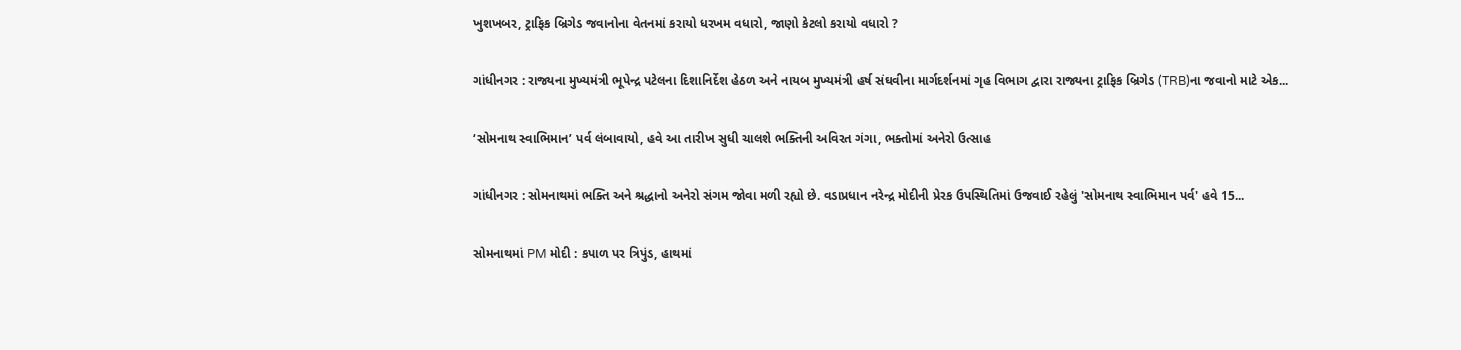ખુશખબર, ટ્રાફિક બ્રિગેડ જવાનોના વેતનમાં કરાયો ધરખમ વધારો, જાણો કેટલો કરાયો વધારો ?

ગાંધીનગર : રાજ્યના મુખ્યમંત્રી ભૂપેન્દ્ર પટેલના દિશાનિર્દેશ હેઠળ અને નાયબ મુખ્યમંત્રી હર્ષ સંઘવીના માર્ગદર્શનમાં ગૃહ વિભાગ દ્વારા રાજ્યના ટ્રાફિક બ્રિગેડ (TRB)ના જવાનો માટે એક...

‘સોમનાથ સ્વાભિમાન’ પર્વ લંબાવાયો, હવે આ તારીખ સુધી ચાલશે ભક્તિની અવિરત ગંગા, ભક્તોમાં અનેરો ઉત્સાહ

ગાંધીનગર : સોમનાથમાં ભક્તિ અને શ્રદ્ધાનો અનેરો સંગમ જોવા મળી રહ્યો છે. વડાપ્રધાન નરેન્દ્ર મોદીની પ્રેરક ઉપસ્થિતિમાં ઉજવાઈ રહેલું 'સોમનાથ સ્વાભિમાન પર્વ' હવે 15...

સોમનાથમાં PM મોદી : કપાળ પર ત્રિપુંડ, હાથમાં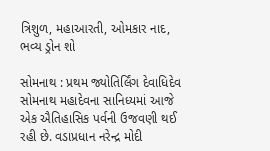ત્રિશુળ, મહાઆરતી, ઓમકાર નાદ, ભવ્ય ડ્રોન શો

સોમનાથ : પ્રથમ જ્યોતિર્લિંગ દેવાધિદેવ સોમનાથ મહાદેવના સાનિધ્યમાં આજે એક ઐતિહાસિક પર્વની ઉજવણી થઈ રહી છે. વડાપ્રધાન નરેન્દ્ર મોદી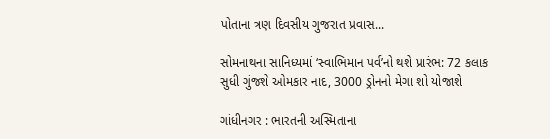પોતાના ત્રણ દિવસીય ગુજરાત પ્રવાસ...

સોમનાથના સાનિધ્યમાં ‘સ્વાભિમાન પર્વ’નો થશે પ્રારંભ: 72 કલાક સુધી ગુંજશે ઓમકાર નાદ, 3000 ડ્રોનનો મેગા શો યોજાશે

ગાંધીનગર : ભારતની અસ્મિતાના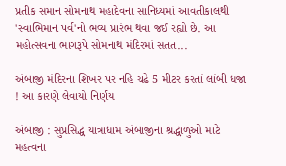પ્રતીક સમાન સોમનાથ મહાદેવના સાનિધ્યમાં આવતીકાલથી 'સ્વાભિમાન પર્વ'નો ભવ્ય પ્રારંભ થવા જઈ રહ્યો છે. આ મહોત્સવના ભાગરૂપે સોમનાથ મંદિરમાં સતત...

અંબાજી મંદિરના શિખર પર નહિ ચઢે 5 મીટર કરતાં લાંબી ધજા ! આ કારણે લેવાયો નિર્ણય

અંબાજી : સુપ્રસિદ્ધ યાત્રાધામ અંબાજીના શ્રદ્ધાળુઓ માટે મહત્વના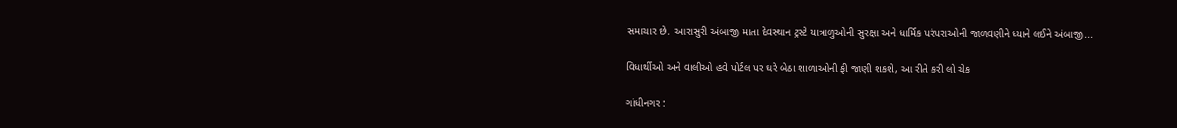સમાચાર છે. આરાસુરી અંબાજી માતા દેવસ્થાન ટ્રસ્ટે યાત્રાળુઓની સુરક્ષા અને ધાર્મિક પરંપરાઓની જાળવણીને ધ્યાને લઈને અંબાજી...

વિધાર્થીઓ અને વાલીઓ હવે પોર્ટલ પર ઘરે બેઠા શાળાઓની ફી જાણી શકશે, આ રીતે કરી લો ચેક

ગાંધીનગર :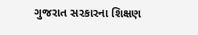ગુજરાત સરકારના શિક્ષણ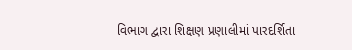વિભાગ દ્વારા શિક્ષણ પ્રણાલીમાં પારદર્શિતા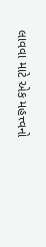લાવવા માટે એક મહત્ત્વનો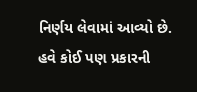નિર્ણય લેવામાં આવ્યો છે. હવે કોઈ પણ પ્રકારની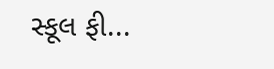સ્કૂલ ફી...